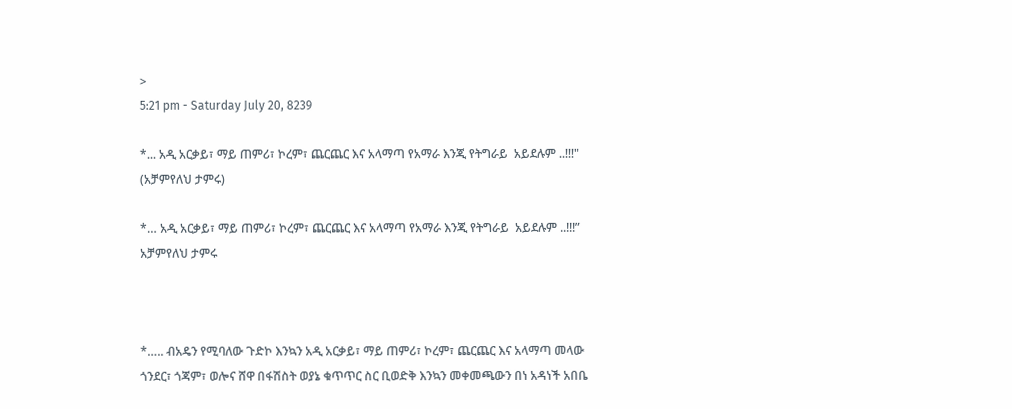>
5:21 pm - Saturday July 20, 8239

*... አዲ አርቃይ፣ ማይ ጠምሪ፣ ኮረም፣ ጨርጨር እና አላማጣ የአማራ እንጂ የትግራይ  አይደሉም ..!!!" (አቻምየለህ ታምሩ)

*… አዲ አርቃይ፣ ማይ ጠምሪ፣ ኮረም፣ ጨርጨር እና አላማጣ የአማራ እንጂ የትግራይ  አይደሉም ..!!!”
አቻምየለህ ታምሩ



*….. ብአዴን የሚባለው ጉድኮ እንኳን አዲ አርቃይ፣ ማይ ጠምሪ፣ ኮረም፣ ጨርጨር እና አላማጣ መላው ጎንደር፣ ጎጃም፣ ወሎና ሸዋ በፋሽስት ወያኔ ቁጥጥር ስር ቢወድቅ እንኳን መቀመጫውን በነ አዳነች አበቤ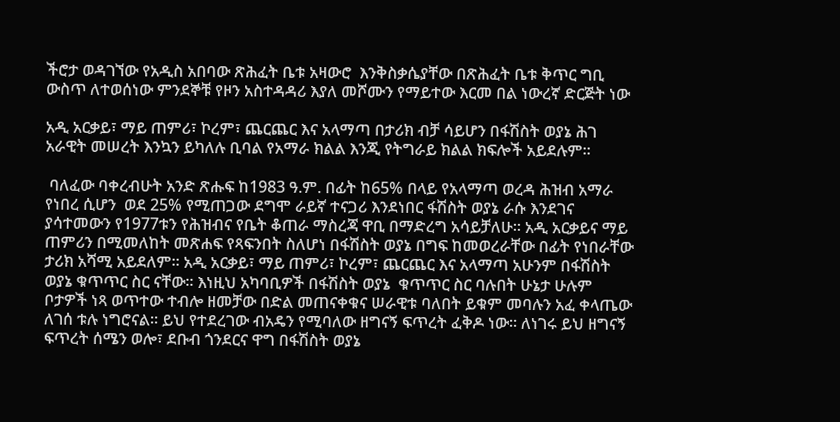ችሮታ ወዳገኘው የአዲስ አበባው ጽሕፈት ቤቱ አዛውሮ  እንቅስቃሴያቸው በጽሕፈት ቤቱ ቅጥር ግቢ ውስጥ ለተወሰነው ምንደኞቹ የዞን አስተዳዳሪ እያለ መሾሙን የማይተው እርመ በል ነውረኛ ድርጅት ነው

አዲ አርቃይ፣ ማይ ጠምሪ፣ ኮረም፣ ጨርጨር እና አላማጣ በታሪክ ብቻ ሳይሆን በፋሽስት ወያኔ ሕገ አራዊት መሠረት እንኳን ይካለሉ ቢባል የአማራ ክልል እንጂ የትግራይ ክልል ክፍሎች አይደሉም።

 ባለፈው ባቀረብሁት አንድ ጽሑፍ ከ1983 ዓ.ም. በፊት ከ65% በላይ የአላማጣ ወረዳ ሕዝብ አማራ የነበረ ሲሆን  ወደ 25% የሚጠጋው ደግሞ ራይኛ ተናጋሪ እንደነበር ፋሽስት ወያኔ ራሱ እንደገና ያሳተመውን የ1977ቱን የሕዝብና የቤት ቆጠራ ማስረጃ ዋቢ በማድረግ አሳይቻለሁ። አዲ አርቃይና ማይ ጠምሪን በሚመለከት መጽሐፍ የጻፍንበት ስለሆነ በፋሽስት ወያኔ በግፍ ከመወረራቸው በፊት የነበራቸው ታሪክ አሻሚ አይደለም። አዲ አርቃይ፣ ማይ ጠምሪ፣ ኮረም፣ ጨርጨር እና አላማጣ አሁንም በፋሽስት ወያኔ ቁጥጥር ስር ናቸው። እነዚህ አካባቢዎች በፋሽስት ወያኔ  ቁጥጥር ስር ባሉበት ሁኔታ ሁሉም ቦታዎች ነጻ ወጥተው ተብሎ ዘመቻው በድል መጠናቀቁና ሠራዊቱ ባለበት ይቁም መባሉን አፈ ቀላጤው ለገሰ ቱሉ ነግሮናል። ይህ የተደረገው ብአዴን የሚባለው ዘግናኝ ፍጥረት ፈቅዶ ነው። ለነገሩ ይህ ዘግናኝ ፍጥረት ሰሜን ወሎ፣ ደቡብ ጎንደርና ዋግ በፋሽስት ወያኔ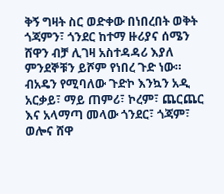ቅኝ ግዛት ስር ወድቀው በነበረበት ወቅት ጎጃምን፣ ጎንደር ከተማ ዙሪያና ሰሜን ሸዋን ብቻ ሊገዛ አስተዳዳሪ እያለ ምንደኞቹን ይሾም የነበረ ጉድ ነው። ብአዴን የሚባለው ጉድኮ እንኳን አዲ አርቃይ፣ ማይ ጠምሪ፣ ኮረም፣ ጨርጨር እና አላማጣ መላው ጎንደር፣ ጎጃም፣ ወሎና ሸዋ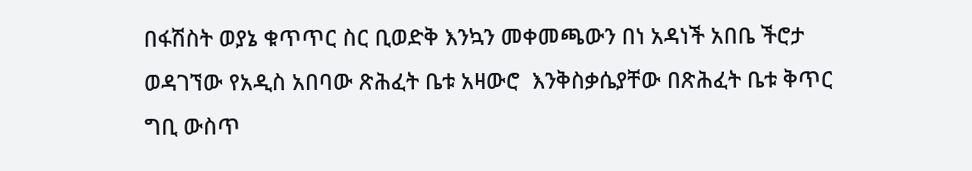በፋሽስት ወያኔ ቁጥጥር ስር ቢወድቅ እንኳን መቀመጫውን በነ አዳነች አበቤ ችሮታ ወዳገኘው የአዲስ አበባው ጽሕፈት ቤቱ አዛውሮ  እንቅስቃሴያቸው በጽሕፈት ቤቱ ቅጥር ግቢ ውስጥ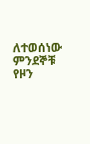ለተወሰነው ምንደኞቹ የዞን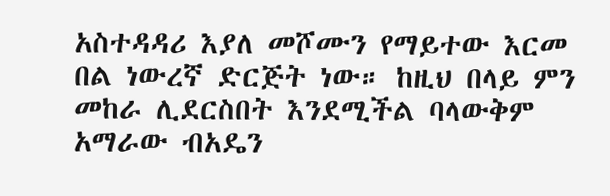አስተዳዳሪ እያለ መሾሙን የማይተው እርመ በል ነውረኛ ድርጅት ነው። ከዚህ በላይ ምን መከራ ሊደርስበት እንደሚችል ባላውቅም አማራው ብአዴን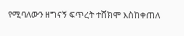የሚባለውን ዘግናኝ ፍጥረት ተሸክሞ እስከቀጠለ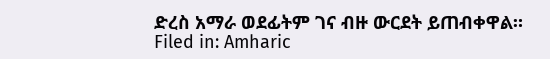ድረስ አማራ ወደፊትም ገና ብዙ ውርደት ይጠብቀዋል።
Filed in: Amharic